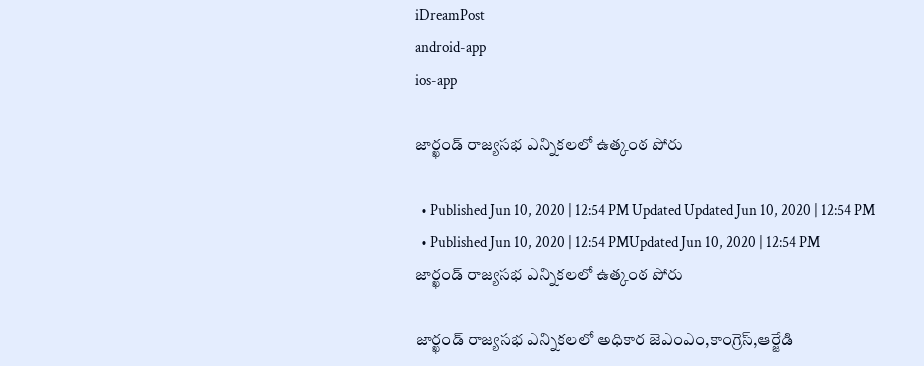iDreamPost
android-app
ios-app

జార్ఖండ్ రాజ్యసభ ఎన్నికలలో ఉత్కంఠ పోరు

  • Published Jun 10, 2020 | 12:54 PM Updated Updated Jun 10, 2020 | 12:54 PM
  • Published Jun 10, 2020 | 12:54 PMUpdated Jun 10, 2020 | 12:54 PM
జార్ఖండ్ రాజ్యసభ ఎన్నికలలో ఉత్కంఠ పోరు

జార్ఖండ్‌ రాజ్యసభ ఎన్నికలలో అధికార జెఎంఎం,కాంగ్రెస్,ఆర్జేడి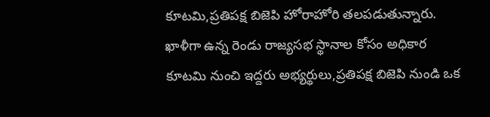కూటమి,ప్రతిపక్ష బిజెపి హోరాహోరి తలపడుతున్నారు. ఖాళీగా ఉన్న రెండు రాజ్యసభ స్థానాల కోసం అధికార కూటమి నుంచి ఇద్దరు అభ్యర్థులు,ప్రతిపక్ష బిజెపి నుండి ఒక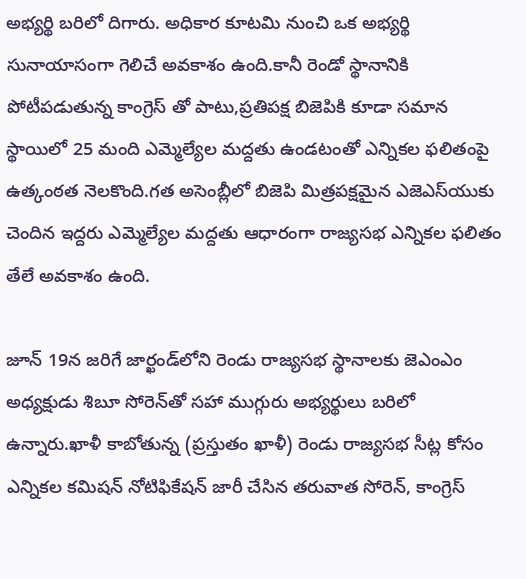అభ్యర్థి బరిలో దిగారు. అధికార కూటమి నుంచి ఒక అభ్యర్థి సునాయాసంగా గెలిచే అవకాశం ఉంది.కానీ రెండో స్థానానికి పోటీపడుతున్న కాంగ్రెస్ తో పాటు,ప్రతిపక్ష బిజెపికి కూడా సమాన స్థాయిలో 25 మంది ఎమ్మెల్యేల మద్దతు ఉండటంతో ఎన్నికల ఫలితంపై ఉత్కంఠత నెలకొంది.గత అసెంబ్లీలో బిజెపి మిత్రపక్షమైన ఎజెఎస్‌యుకు చెందిన ఇద్దరు ఎమ్మెల్యేల మద్దతు ఆధారంగా రాజ్యసభ ఎన్నికల ఫలితం తేలే అవకాశం ఉంది.

జూన్ 19న జరిగే జార్ఖండ్‌లోని రెండు రాజ్యసభ స్థానాలకు జెఎంఎం అధ్యక్షుడు శిబూ సోరెన్‌తో సహా ముగ్గురు అభ్యర్థులు బరిలో ఉన్నారు.ఖాళీ కాబోతున్న (ప్రస్తుతం ఖాళీ) రెండు రాజ్యసభ సీట్ల కోసం ఎన్నికల కమిషన్ నోటిఫికేషన్ జారీ చేసిన తరువాత సోరెన్, కాంగ్రెస్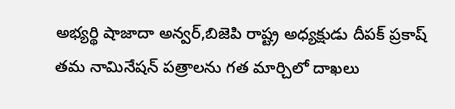అభ్యర్థి షాజాదా అన్వర్,బిజెపి రాష్ట్ర అధ్యక్షుడు దీపక్ ప్రకాష్ తమ నామినేషన్ పత్రాలను గత మార్చిలో దాఖలు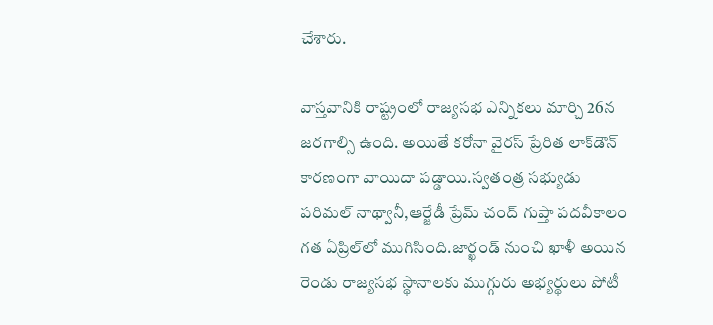చేశారు.

వాస్తవానికి రాష్ట్రంలో రాజ్యసభ ఎన్నికలు మార్చి 26న జరగాల్సి ఉంది. అయితే కరోనా వైరస్ ప్రేరిత లాక్‌డౌన్ కారణంగా వాయిదా పడ్డాయి.స్వతంత్ర సభ్యుడు పరిమల్ నాథ్వానీ,ఆర్జేడీ ప్రేమ్ చంద్ గుప్తా పదవీకాలం గత ఏప్రిల్‌లో ముగిసింది.జార్ఖండ్ నుంచి ఖాళీ అయిన రెండు రాజ్యసభ స్థానాలకు ముగ్గురు అభ్యర్థులు పోటీ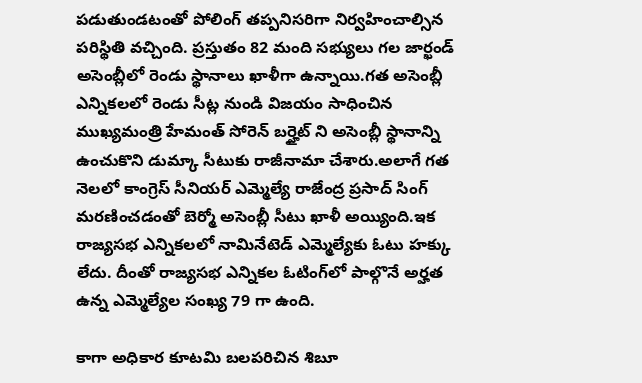పడుతుండటంతో పోలింగ్ తప్పనిసరిగా నిర్వహించాల్సిన పరిస్థితి వచ్చింది. ప్రస్తుతం 82 మంది సభ్యులు గల జార్ఖండ్ అసెంబ్లీలో రెండు స్థానాలు ఖాళీగా ఉన్నాయి.గత అసెంబ్లీ ఎన్నికలలో రెండు సీట్ల నుండి విజయం సాధించిన ముఖ్యమంత్రి హేమంత్ సోరెన్ బర్హైట్ ని అసెంబ్లీ స్థానాన్ని ఉంచుకొని డుమ్కా సీటుకు రాజీనామా చేశారు.అలాగే గత నెలలో కాంగ్రెస్ సీనియర్ ఎమ్మెల్యే రాజేంద్ర ప్రసాద్ సింగ్ మరణించడంతో బెర్మో అసెంబ్లీ సీటు ఖాళీ అయ్యింది.ఇక రాజ్యసభ ఎన్నికలలో నామినేటెడ్ ఎమ్మెల్యేకు ఓటు హక్కు లేదు. దీంతో రాజ్యసభ ఎన్నికల ఓటింగ్‌లో పాల్గొనే అర్హత ఉన్న ఎమ్మెల్యేల సంఖ్య 79 గా ఉంది.

కాగా అధికార కూటమి బలపరిచిన శిబూ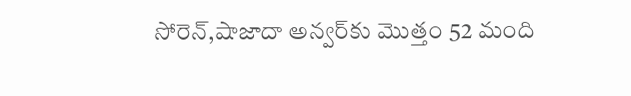సోరెన్,షాజాదా అన్వర్‌కు మొత్తం 52 మంది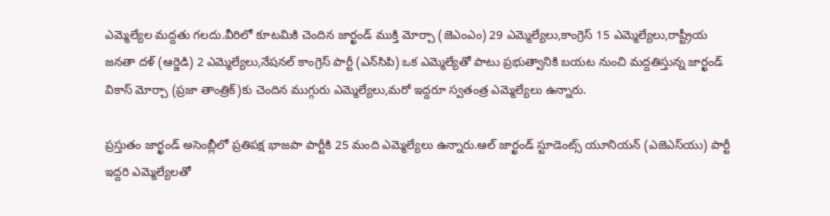ఎమ్మెల్యేల మద్దతు గలదు.వీరిలో కూటమికి చెందిన జార్ఖండ్ ముక్తి మోర్చా (జెఎంఎం) 29 ఎమ్మెల్యేలు,కాంగ్రెస్ 15 ఎమ్మెల్యేలు,రాష్ట్రీయ జనతా దళ్ (ఆర్జెడి) 2 ఎమ్మెల్యేలు,నేషనల్ కాంగ్రెస్ పార్టీ (ఎన్‌సిపి) ఒక ఎమ్మెల్యేతో పాటు ప్రభుత్వానికి బయట నుంచి మద్దతిస్తున్న జార్ఖండ్ వికాస్ మోర్చా (ప్రజా తాంత్రిక్)కు చెందిన ముగ్గురు ఎమ్మెల్యేలు,మరో ఇద్దరూ స్వతంత్ర ఎమ్మెల్యేలు ఉన్నారు.

ప్రస్తుతం జార్ఖండ్ అసెంబ్లీలో ప్రతిపక్ష భాజపా పార్టీకి 25 మంది ఎమ్మెల్యేలు ఉన్నారు.ఆల్ జార్ఖండ్ స్టూడెంట్స్ యూనియన్ (ఎజెఎస్‌యు) పార్టీ ఇద్దరి ఎమ్మెల్యేలతో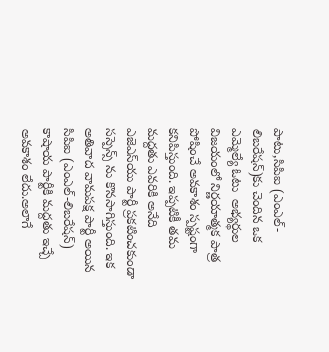పాటు,సిపిఐ (ఎంఎల్-లిబరేషన్)కు చెందిన ఒక ఎమ్మెల్యే ఓటు  అభ్యర్థుల విజయంలో నిర్ణయాత్మక పాత్ర పోషించే అవకాశం స్పష్టంగా కనిపిస్తుంది. ఇప్పటికీ తమ మద్దతు ఎవరికి అనేది ఎజెఎస్‌యు పార్టీ ప్రకటించకుండా సస్పెన్స్ ను కొనసాగిస్తుంది. ఇక అతివాద వామపక్ష పార్టీ అయిన సిపిఐ (ఎంఎల్-లిబరేషన్) కాషాయ పార్టీకి మద్దతు ఇచ్చే అవకాశం లేదు.అలాగే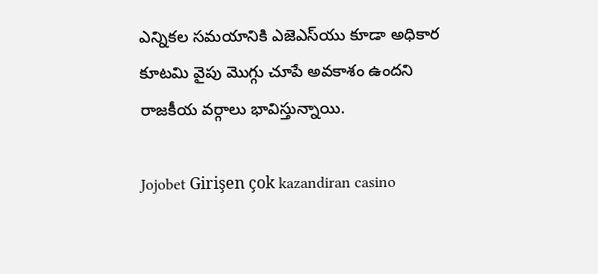ఎన్నికల సమయానికి ఎజెఎస్‌యు కూడా అధికార కూటమి వైపు మొగ్గు చూపే అవకాశం ఉందని రాజకీయ వర్గాలు భావిస్తున్నాయి.

Jojobet Girişen çok kazandiran casino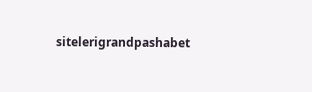sitelerigrandpashabet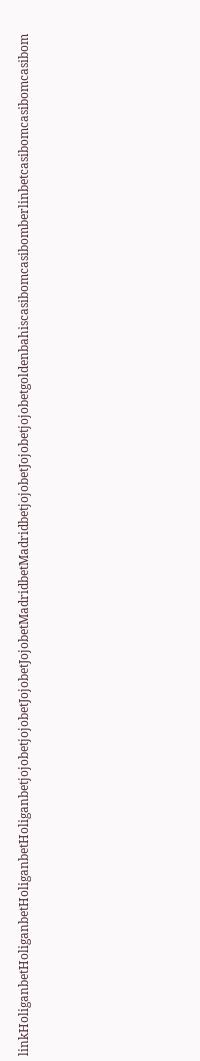linkHoliganbetHoliganbetHoliganbetHoliganbetjojobetjojobetJojobetJojobetMadridbetMadridbetjojobetJojobetjojobetgoldenbahiscasibomcasibomberlinbetcasibomcasibomcasibom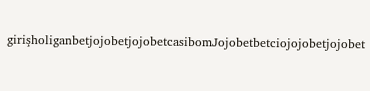girişholiganbetjojobetjojobetcasibomJojobetbetciojojobetjojobet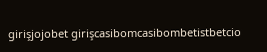girişjojobet girişcasibomcasibombetistbetcio